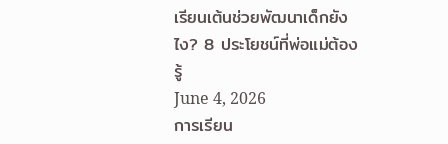เรียนเต้นช่วยพัฒนาเด็กยังไง? 8 ประโยชน์ที่พ่อแม่ต้องรู้
June 4, 2026
การเรียน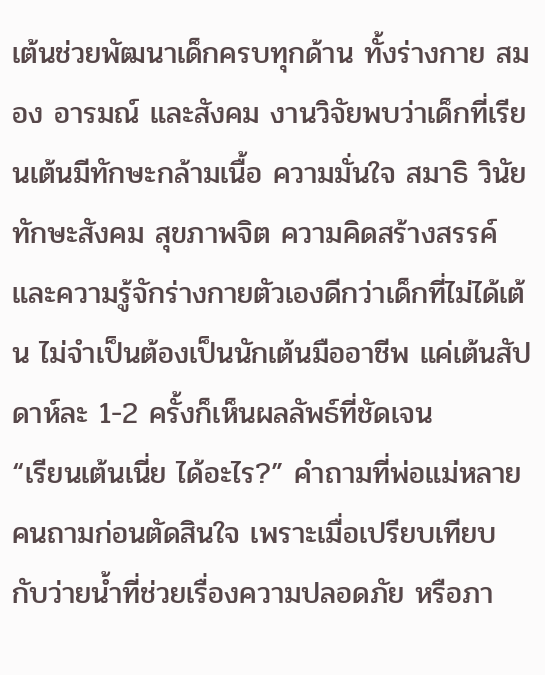เต้นช่วยพัฒนาเด็กครบทุกด้าน ทั้งร่างกาย สมอง อารมณ์ และสังคม งานวิจัยพบว่าเด็กที่เรียนเต้นมีทักษะกล้ามเนื้อ ความมั่นใจ สมาธิ วินัย ทักษะสังคม สุขภาพจิต ความคิดสร้างสรรค์ และความรู้จักร่างกายตัวเองดีกว่าเด็กที่ไม่ได้เต้น ไม่จำเป็นต้องเป็นนักเต้นมืออาชีพ แค่เต้นสัปดาห์ละ 1-2 ครั้งก็เห็นผลลัพธ์ที่ชัดเจน
“เรียนเต้นเนี่ย ได้อะไร?” คำถามที่พ่อแม่หลายคนถามก่อนตัดสินใจ เพราะเมื่อเปรียบเทียบกับว่ายน้ำที่ช่วยเรื่องความปลอดภัย หรือภา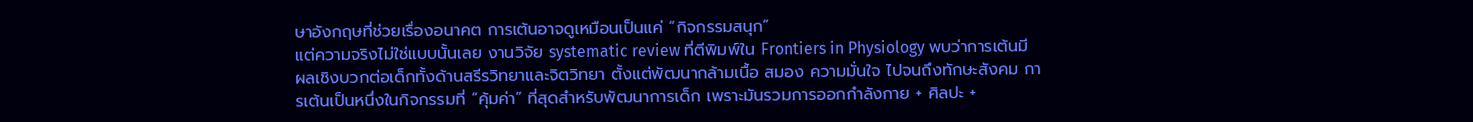ษาอังกฤษที่ช่วยเรื่องอนาคต การเต้นอาจดูเหมือนเป็นแค่ “กิจกรรมสนุก”
แต่ความจริงไม่ใช่แบบนั้นเลย งานวิจัย systematic review ที่ตีพิมพ์ใน Frontiers in Physiology พบว่าการเต้นมีผลเชิงบวกต่อเด็กทั้งด้านสรีรวิทยาและจิตวิทยา ตั้งแต่พัฒนากล้ามเนื้อ สมอง ความมั่นใจ ไปจนถึงทักษะสังคม การเต้นเป็นหนึ่งในกิจกรรมที่ “คุ้มค่า” ที่สุดสำหรับพัฒนาการเด็ก เพราะมันรวมการออกกำลังกาย + ศิลปะ +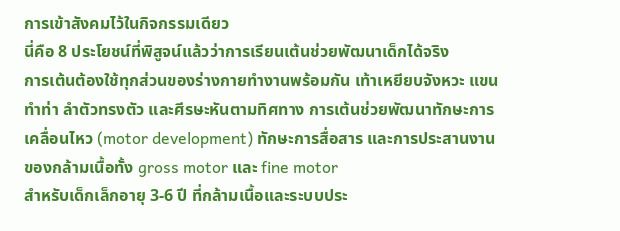การเข้าสังคมไว้ในกิจกรรมเดียว
นี่คือ 8 ประโยชน์ที่พิสูจน์แล้วว่าการเรียนเต้นช่วยพัฒนาเด็กได้จริง
การเต้นต้องใช้ทุกส่วนของร่างกายทำงานพร้อมกัน เท้าเหยียบจังหวะ แขนทำท่า ลำตัวทรงตัว และศีรษะหันตามทิศทาง การเต้นช่วยพัฒนาทักษะการเคลื่อนไหว (motor development) ทักษะการสื่อสาร และการประสานงานของกล้ามเนื้อทั้ง gross motor และ fine motor
สำหรับเด็กเล็กอายุ 3-6 ปี ที่กล้ามเนื้อและระบบประ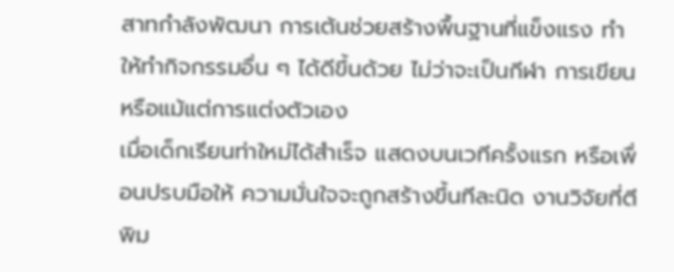สาทกำลังพัฒนา การเต้นช่วยสร้างพื้นฐานที่แข็งแรง ทำให้ทำกิจกรรมอื่น ๆ ได้ดีขึ้นด้วย ไม่ว่าจะเป็นกีฬา การเขียน หรือแม้แต่การแต่งตัวเอง
เมื่อเด็กเรียนท่าใหม่ได้สำเร็จ แสดงบนเวทีครั้งแรก หรือเพื่อนปรบมือให้ ความมั่นใจจะถูกสร้างขึ้นทีละนิด งานวิจัยที่ตีพิม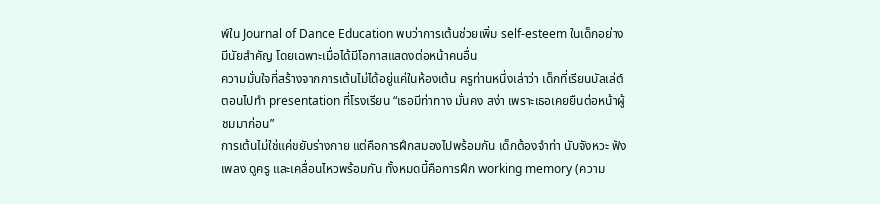พ์ใน Journal of Dance Education พบว่าการเต้นช่วยเพิ่ม self-esteem ในเด็กอย่างมีนัยสำคัญ โดยเฉพาะเมื่อได้มีโอกาสแสดงต่อหน้าคนอื่น
ความมั่นใจที่สร้างจากการเต้นไม่ได้อยู่แค่ในห้องเต้น ครูท่านหนึ่งเล่าว่า เด็กที่เรียนบัลเล่ต์ ตอนไปทำ presentation ที่โรงเรียน “เธอมีท่าทาง มั่นคง สง่า เพราะเธอเคยยืนต่อหน้าผู้ชมมาก่อน”
การเต้นไม่ใช่แค่ขยับร่างกาย แต่คือการฝึกสมองไปพร้อมกัน เด็กต้องจำท่า นับจังหวะ ฟังเพลง ดูครู และเคลื่อนไหวพร้อมกัน ทั้งหมดนี้คือการฝึก working memory (ความ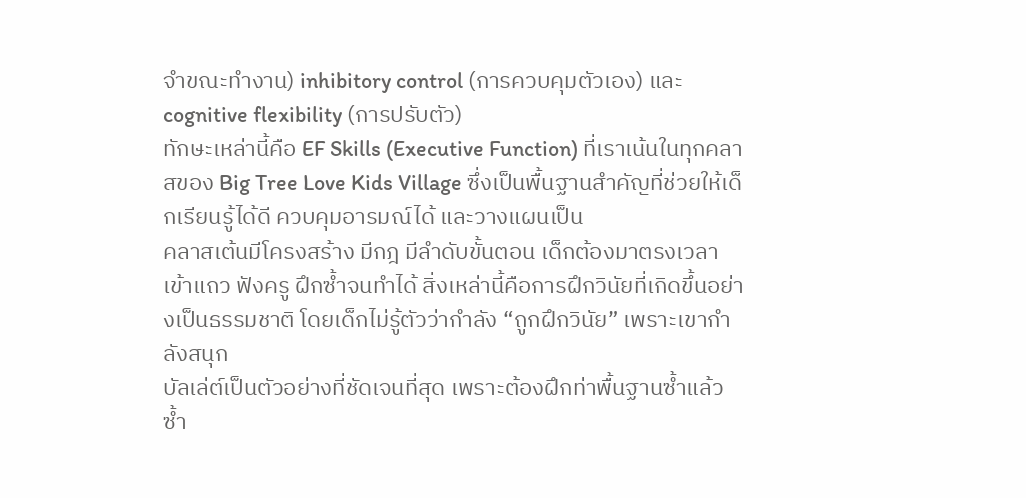จำขณะทำงาน) inhibitory control (การควบคุมตัวเอง) และ cognitive flexibility (การปรับตัว)
ทักษะเหล่านี้คือ EF Skills (Executive Function) ที่เราเน้นในทุกคลาสของ Big Tree Love Kids Village ซึ่งเป็นพื้นฐานสำคัญที่ช่วยให้เด็กเรียนรู้ได้ดี ควบคุมอารมณ์ได้ และวางแผนเป็น
คลาสเต้นมีโครงสร้าง มีกฎ มีลำดับขั้นตอน เด็กต้องมาตรงเวลา เข้าแถว ฟังครู ฝึกซ้ำจนทำได้ สิ่งเหล่านี้คือการฝึกวินัยที่เกิดขึ้นอย่างเป็นธรรมชาติ โดยเด็กไม่รู้ตัวว่ากำลัง “ถูกฝึกวินัย” เพราะเขากำลังสนุก
บัลเล่ต์เป็นตัวอย่างที่ชัดเจนที่สุด เพราะต้องฝึกท่าพื้นฐานซ้ำแล้วซ้ำ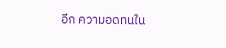อีก ความอดทนใน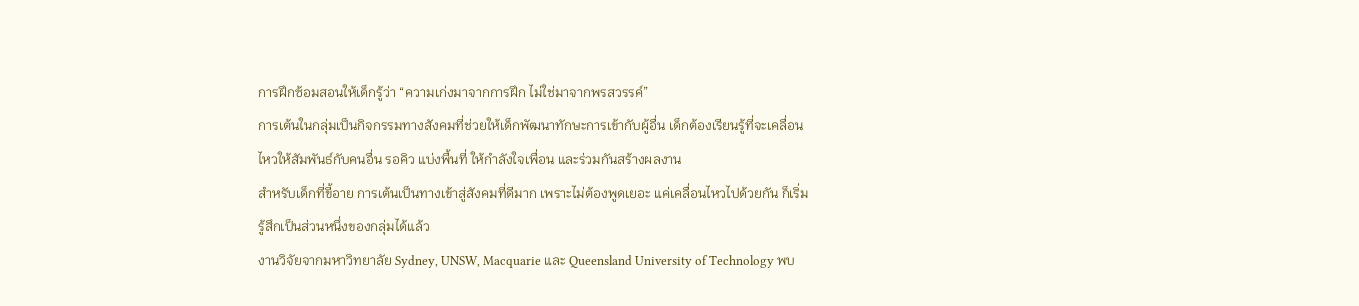การฝึกซ้อมสอนให้เด็กรู้ว่า “ความเก่งมาจากการฝึก ไม่ใช่มาจากพรสวรรค์”
การเต้นในกลุ่มเป็นกิจกรรมทางสังคมที่ช่วยให้เด็กพัฒนาทักษะการเข้ากับผู้อื่น เด็กต้องเรียนรู้ที่จะเคลื่อนไหวให้สัมพันธ์กับคนอื่น รอคิว แบ่งพื้นที่ ให้กำลังใจเพื่อน และร่วมกันสร้างผลงาน
สำหรับเด็กที่ขี้อาย การเต้นเป็นทางเข้าสู่สังคมที่ดีมาก เพราะไม่ต้องพูดเยอะ แค่เคลื่อนไหวไปด้วยกัน ก็เริ่มรู้สึกเป็นส่วนหนึ่งของกลุ่มได้แล้ว
งานวิจัยจากมหาวิทยาลัย Sydney, UNSW, Macquarie และ Queensland University of Technology พบ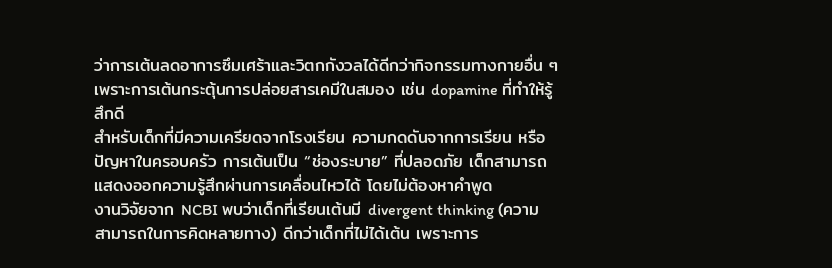ว่าการเต้นลดอาการซึมเศร้าและวิตกกังวลได้ดีกว่ากิจกรรมทางกายอื่น ๆ เพราะการเต้นกระตุ้นการปล่อยสารเคมีในสมอง เช่น dopamine ที่ทำให้รู้สึกดี
สำหรับเด็กที่มีความเครียดจากโรงเรียน ความกดดันจากการเรียน หรือปัญหาในครอบครัว การเต้นเป็น “ช่องระบาย” ที่ปลอดภัย เด็กสามารถแสดงออกความรู้สึกผ่านการเคลื่อนไหวได้ โดยไม่ต้องหาคำพูด
งานวิจัยจาก NCBI พบว่าเด็กที่เรียนเต้นมี divergent thinking (ความสามารถในการคิดหลายทาง) ดีกว่าเด็กที่ไม่ได้เต้น เพราะการ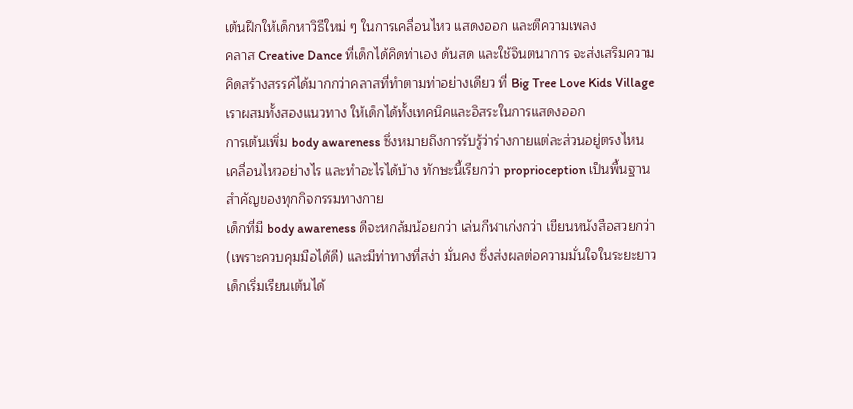เต้นฝึกให้เด็กหาวิธีใหม่ ๆ ในการเคลื่อนไหว แสดงออก และตีความเพลง
คลาส Creative Dance ที่เด็กได้คิดท่าเอง ด้นสด และใช้จินตนาการ จะส่งเสริมความคิดสร้างสรรค์ได้มากกว่าคลาสที่ทำตามท่าอย่างเดียว ที่ Big Tree Love Kids Village เราผสมทั้งสองแนวทาง ให้เด็กได้ทั้งเทคนิคและอิสระในการแสดงออก
การเต้นเพิ่ม body awareness ซึ่งหมายถึงการรับรู้ว่าร่างกายแต่ละส่วนอยู่ตรงไหน เคลื่อนไหวอย่างไร และทำอะไรได้บ้าง ทักษะนี้เรียกว่า proprioception เป็นพื้นฐานสำคัญของทุกกิจกรรมทางกาย
เด็กที่มี body awareness ดีจะหกล้มน้อยกว่า เล่นกีฬาเก่งกว่า เขียนหนังสือสวยกว่า (เพราะควบคุมมือได้ดี) และมีท่าทางที่สง่า มั่นคง ซึ่งส่งผลต่อความมั่นใจในระยะยาว
เด็กเริ่มเรียนเต้นได้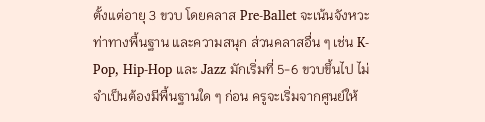ตั้งแต่อายุ 3 ขวบ โดยคลาส Pre-Ballet จะเน้นจังหวะ ท่าทางพื้นฐาน และความสนุก ส่วนคลาสอื่น ๆ เช่น K-Pop, Hip-Hop และ Jazz มักเริ่มที่ 5-6 ขวบขึ้นไป ไม่จำเป็นต้องมีพื้นฐานใด ๆ ก่อน ครูจะเริ่มจากศูนย์ให้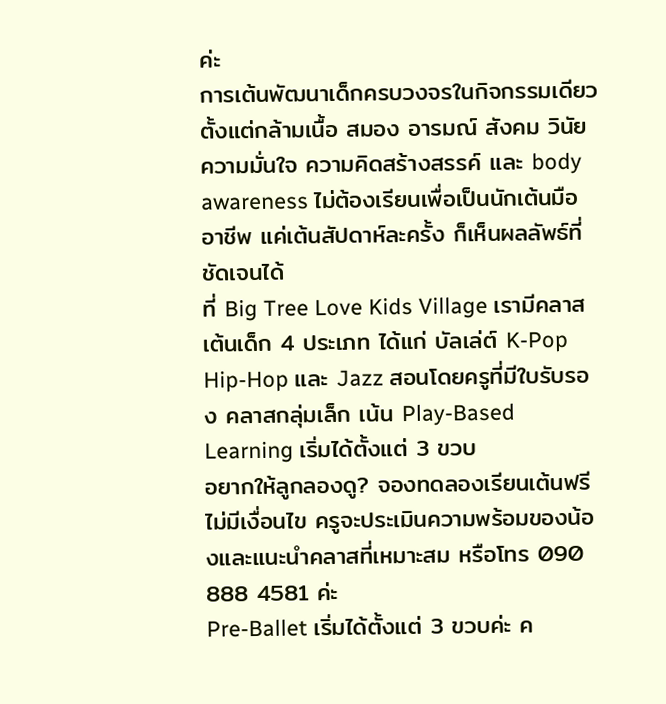ค่ะ
การเต้นพัฒนาเด็กครบวงจรในกิจกรรมเดียว ตั้งแต่กล้ามเนื้อ สมอง อารมณ์ สังคม วินัย ความมั่นใจ ความคิดสร้างสรรค์ และ body awareness ไม่ต้องเรียนเพื่อเป็นนักเต้นมืออาชีพ แค่เต้นสัปดาห์ละครั้ง ก็เห็นผลลัพธ์ที่ชัดเจนได้
ที่ Big Tree Love Kids Village เรามีคลาสเต้นเด็ก 4 ประเภท ได้แก่ บัลเล่ต์ K-Pop Hip-Hop และ Jazz สอนโดยครูที่มีใบรับรอง คลาสกลุ่มเล็ก เน้น Play-Based Learning เริ่มได้ตั้งแต่ 3 ขวบ
อยากให้ลูกลองดู? จองทดลองเรียนเต้นฟรี ไม่มีเงื่อนไข ครูจะประเมินความพร้อมของน้องและแนะนำคลาสที่เหมาะสม หรือโทร 090 888 4581 ค่ะ
Pre-Ballet เริ่มได้ตั้งแต่ 3 ขวบค่ะ ค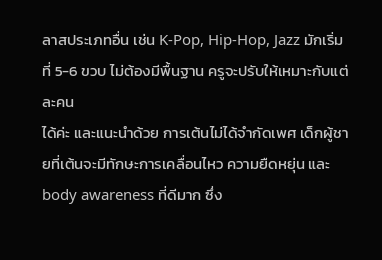ลาสประเภทอื่น เช่น K-Pop, Hip-Hop, Jazz มักเริ่มที่ 5-6 ขวบ ไม่ต้องมีพื้นฐาน ครูจะปรับให้เหมาะกับแต่ละคน
ได้ค่ะ และแนะนำด้วย การเต้นไม่ได้จำกัดเพศ เด็กผู้ชายที่เต้นจะมีทักษะการเคลื่อนไหว ความยืดหยุ่น และ body awareness ที่ดีมาก ซึ่ง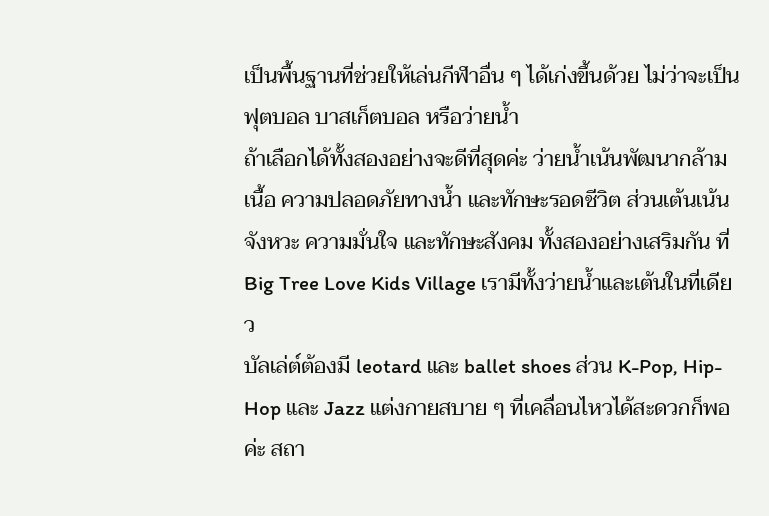เป็นพื้นฐานที่ช่วยให้เล่นกีฬาอื่น ๆ ได้เก่งขึ้นด้วย ไม่ว่าจะเป็นฟุตบอล บาสเก็ตบอล หรือว่ายน้ำ
ถ้าเลือกได้ทั้งสองอย่างจะดีที่สุดค่ะ ว่ายน้ำเน้นพัฒนากล้ามเนื้อ ความปลอดภัยทางน้ำ และทักษะรอดชีวิต ส่วนเต้นเน้นจังหวะ ความมั่นใจ และทักษะสังคม ทั้งสองอย่างเสริมกัน ที่ Big Tree Love Kids Village เรามีทั้งว่ายน้ำและเต้นในที่เดียว
บัลเล่ต์ต้องมี leotard และ ballet shoes ส่วน K-Pop, Hip-Hop และ Jazz แต่งกายสบาย ๆ ที่เคลื่อนไหวได้สะดวกก็พอค่ะ สถา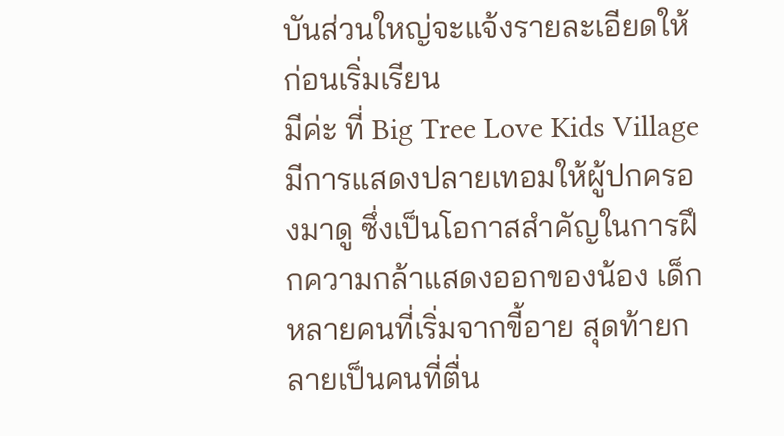บันส่วนใหญ่จะแจ้งรายละเอียดให้ก่อนเริ่มเรียน
มีค่ะ ที่ Big Tree Love Kids Village มีการแสดงปลายเทอมให้ผู้ปกครองมาดู ซึ่งเป็นโอกาสสำคัญในการฝึกความกล้าแสดงออกของน้อง เด็กหลายคนที่เริ่มจากขี้อาย สุดท้ายกลายเป็นคนที่ตื่น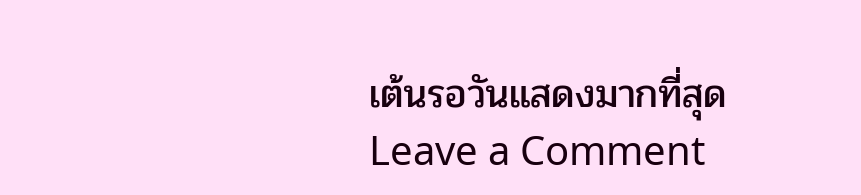เต้นรอวันแสดงมากที่สุด
Leave a Comment